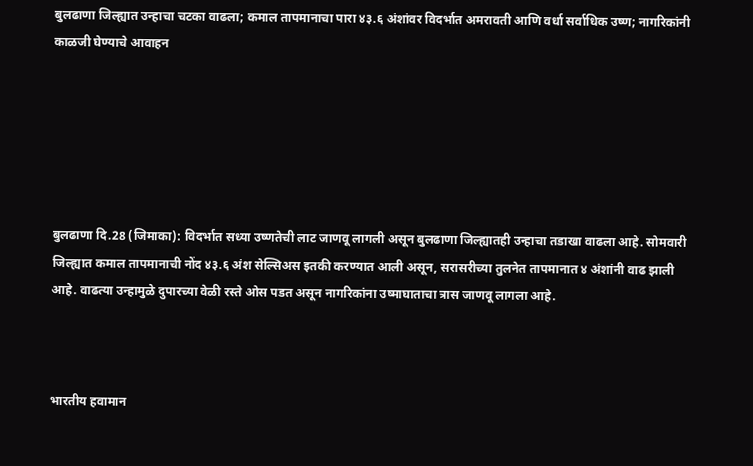बुलढाणा जिल्ह्यात उन्हाचा चटका वाढला; कमाल तापमानाचा पारा ४३.६ अंशांवर विदर्भात अमरावती आणि वर्धा सर्वाधिक उष्ण; नागरिकांनी काळजी घेण्याचे आवाहन






बुलढाणा दि.28 (जिमाका): विदर्भात सध्या उष्णतेची लाट जाणवू लागली असून बुलढाणा जिल्ह्यातही उन्हाचा तडाखा वाढला आहे. सोमवारी जिल्ह्यात कमाल तापमानाची नोंद ४३.६ अंश सेल्सिअस इतकी करण्यात आली असून, सरासरीच्या तुलनेत तापमानात ४ अंशांनी वाढ झाली आहे. वाढत्या उन्हामुळे दुपारच्या वेळी रस्ते ओस पडत असून नागरिकांना उष्माघाताचा त्रास जाणवू लागला आहे.



भारतीय हवामान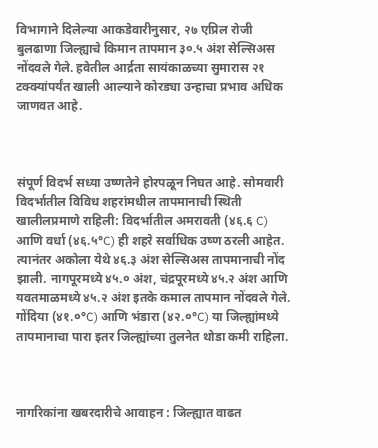विभागाने दिलेल्या आकडेवारीनुसार, २७ एप्रिल रोजी बुलढाणा जिल्ह्याचे किमान तापमान ३०.५ अंश सेल्सिअस नोंदवले गेले. हवेतील आर्द्रता सायंकाळच्या सुमारास २१ टक्क्यांपर्यंत खाली आल्याने कोरड्या उन्हाचा प्रभाव अधिक जाणवत आहे.



संपूर्ण विदर्भ सध्या उष्णतेने होरपळून निघत आहे. सोमवारी विदर्भातील विविध शहरांमधील तापमानाची स्थिती खालीलप्रमाणे राहिली: विदर्भातील अमरावती (४६.६ C) आणि वर्धा (४६.५°C) ही शहरे सर्वाधिक उष्ण ठरली आहेत. त्यानंतर अकोला येथे ४६.३ अंश सेल्सिअस तापमानाची नोंद झाली. नागपूरमध्ये ४५.० अंश, चंद्रपूरमध्ये ४५.२ अंश आणि यवतमाळमध्ये ४५.२ अंश इतके कमाल तापमान नोंदवले गेले. गोंदिया (४१.०°C) आणि भंडारा (४२.०°C) या जिल्ह्यांमध्ये तापमानाचा पारा इतर जिल्ह्यांच्या तुलनेत थोडा कमी राहिला.



नागरिकांना खबरदारीचे आवाहन : जिल्ह्यात वाढत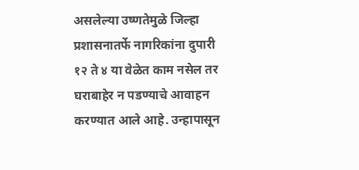असलेल्या उष्णतेमुळे जिल्हा प्रशासनातर्फे नागरिकांना दुपारी १२ ते ४ या वेळेत काम नसेल तर घराबाहेर न पडण्याचे आवाहन करण्यात आले आहे. उन्हापासून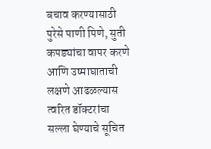बचाव करण्यासाठी पुरेसे पाणी पिणे, सुती कपड्यांचा वापर करणे आणि उष्माघाताची लक्षणे आढळल्यास त्वरित डॉक्टरांचा सल्ला घेण्याचे सूचित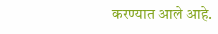करण्यात आले आहे.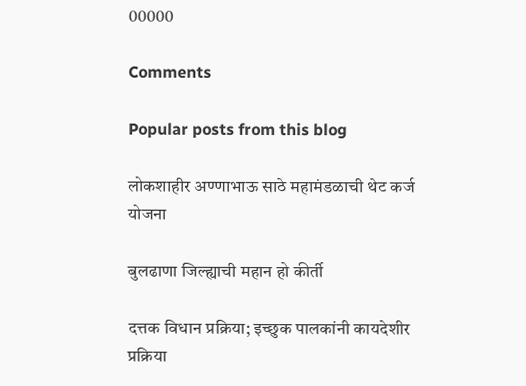00000

Comments

Popular posts from this blog

लोकशाहीर अण्णाभाऊ साठे महामंडळाची थेट कर्ज योजना

बुलढाणा जिल्ह्याची महान हो कीर्ती

दत्तक विधान प्रक्रिया; इच्छुक पालकांनी कायदेशीर प्रक्रिया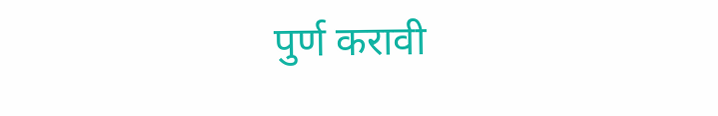पुर्ण करावी